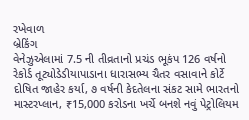રખેવાળ
બ્રેકિંગ
વેનેઝુએલામાં 7.5 ની તીવ્રતાનો પ્રચંડ ભૂકંપ 126 વર્ષનો રેકોર્ડ તૂટ્યોડેડીયાપાડાના ધારાસભ્ય ચૈતર વસાવાને કોર્ટે દોષિત જાહેર કર્યા, ૭ વર્ષની કેદતેલના સંકટ સામે ભારતનો માસ્ટરપ્લાન, ₹15,000 કરોડના ખર્ચે બનશે નવું પેટ્રોલિયમ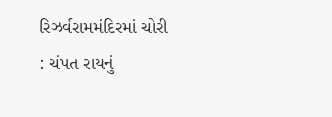રિઝર્વરામમંદિરમાં ચોરી : ચંપત રાયનું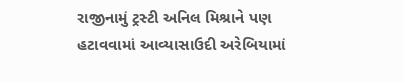રાજીનામું ટ્રસ્ટી અનિલ મિશ્રાને પણ હટાવવામાં આવ્યાસાઉદી અરેબિયામાં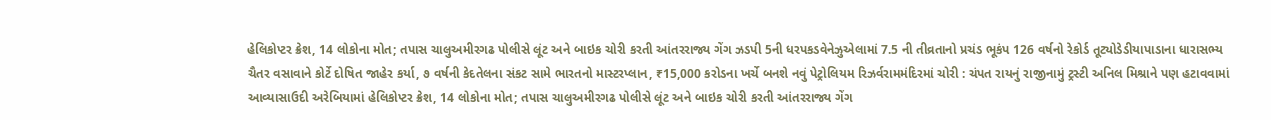હેલિકોપ્ટર ક્રેશ, 14 લોકોના મોત; તપાસ ચાલુઅમીરગઢ પોલીસે લૂંટ અને બાઇક ચોરી કરતી આંતરરાજ્ય ગેંગ ઝડપી 5ની ધરપકડવેનેઝુએલામાં 7.5 ની તીવ્રતાનો પ્રચંડ ભૂકંપ 126 વર્ષનો રેકોર્ડ તૂટ્યોડેડીયાપાડાના ધારાસભ્ય ચૈતર વસાવાને કોર્ટે દોષિત જાહેર કર્યા, ૭ વર્ષની કેદતેલના સંકટ સામે ભારતનો માસ્ટરપ્લાન, ₹15,000 કરોડના ખર્ચે બનશે નવું પેટ્રોલિયમ રિઝર્વરામમંદિરમાં ચોરી : ચંપત રાયનું રાજીનામું ટ્રસ્ટી અનિલ મિશ્રાને પણ હટાવવામાં આવ્યાસાઉદી અરેબિયામાં હેલિકોપ્ટર ક્રેશ, 14 લોકોના મોત; તપાસ ચાલુઅમીરગઢ પોલીસે લૂંટ અને બાઇક ચોરી કરતી આંતરરાજ્ય ગેંગ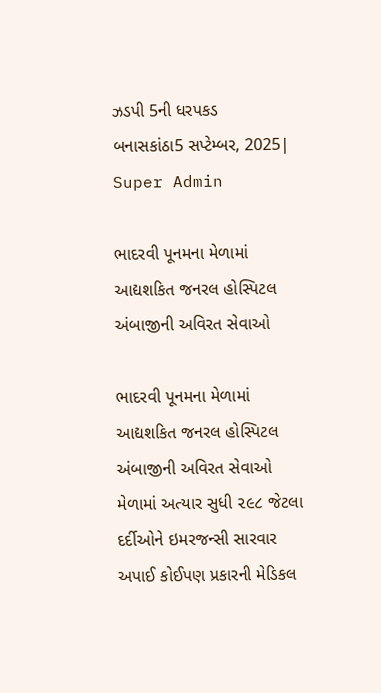ઝડપી 5ની ધરપકડ
બનાસકાંઠા5 સપ્ટેમ્બર, 2025| Super Admin

ભાદરવી પૂનમના મેળામાં આદ્યશકિત જનરલ હોસ્પિટલ અંબાજીની અવિરત સેવાઓ

ભાદરવી પૂનમના મેળામાં આદ્યશકિત જનરલ હોસ્પિટલ અંબાજીની અવિરત સેવાઓ
મેળામાં અત્યાર સુધી ૨૯૮ જેટલા દર્દીઓને ઇમરજન્સી સારવાર અપાઈ કોઈપણ પ્રકારની મેડિકલ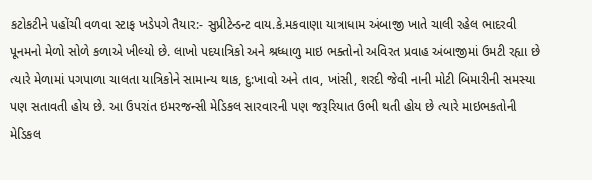કટોકટીને પહોંચી વળવા સ્ટાફ ખડેપગે તૈયાર:- સુપ્રીટેન્ડન્ટ વાય.કે.મકવાણા યાત્રાધામ અંબાજી ખાતે ચાલી રહેલ ભાદરવી પૂનમનો મેળો સોળે કળાએ ખીલ્યો છે. લાખો પદયાત્રિકો અને શ્રધ્ધાળુ માઇ ભક્તોનો અવિરત પ્રવાહ અંબાજીમાં ઉમટી રહ્યા છે ત્યારે મેળામાં પગપાળા ચાલતા યાત્રિકોને સામાન્ય થાક, દુ:ખાવો અને તાવ, ખાંસી, શરદી જેવી નાની મોટી બિમારીની સમસ્યા પણ સતાવતી હોય છે. આ ઉપરાંત ઇમરજન્સી મેડિકલ સારવારની પણ જરૂરિયાત ઉભી થતી હોય છે ત્યારે માઇભકતોની મેડિકલ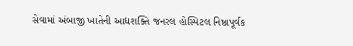સેવામાં અંબાજી ખાતેની આદ્યશક્તિ જનરલ હોસ્પિટલ નિષ્ઠાપૂર્વક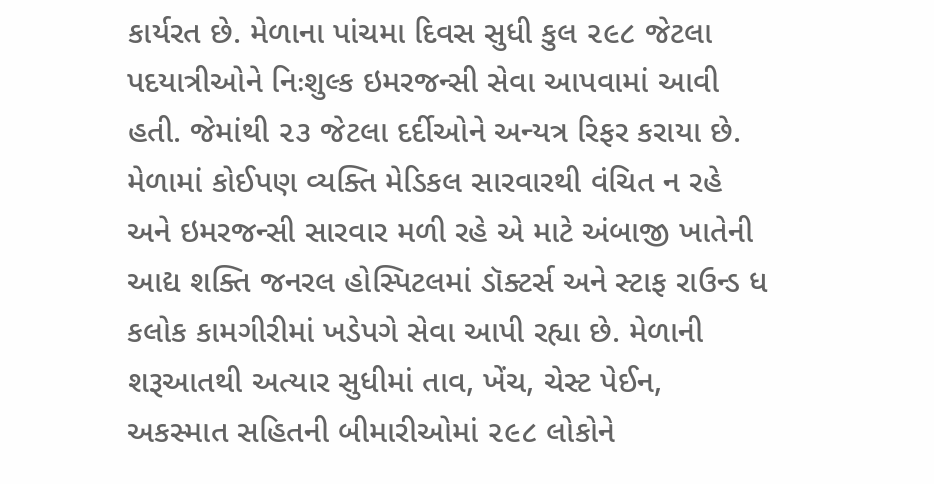કાર્યરત છે. મેળાના પાંચમા દિવસ સુધી કુલ ૨૯૮ જેટલા પદયાત્રીઓને નિઃશુલ્ક ઇમરજન્સી સેવા આપવામાં આવી હતી. જેમાંથી ૨૩ જેટલા દર્દીઓને અન્યત્ર રિફર કરાયા છે. મેળામાં કોઈપણ વ્યક્તિ મેડિકલ સારવારથી વંચિત ન રહે અને ઇમરજન્સી સારવાર મળી રહે એ માટે અંબાજી ખાતેની આદ્ય શક્તિ જનરલ હોસ્પિટલમાં ડૉક્ટર્સ અને સ્ટાફ રાઉન્ડ ધ કલોક કામગીરીમાં ખડેપગે સેવા આપી રહ્યા છે. મેળાની શરૂઆતથી અત્યાર સુધીમાં તાવ, ખેંચ, ચેસ્ટ પેઈન, અકસ્માત સહિતની બીમારીઓમાં ૨૯૮ લોકોને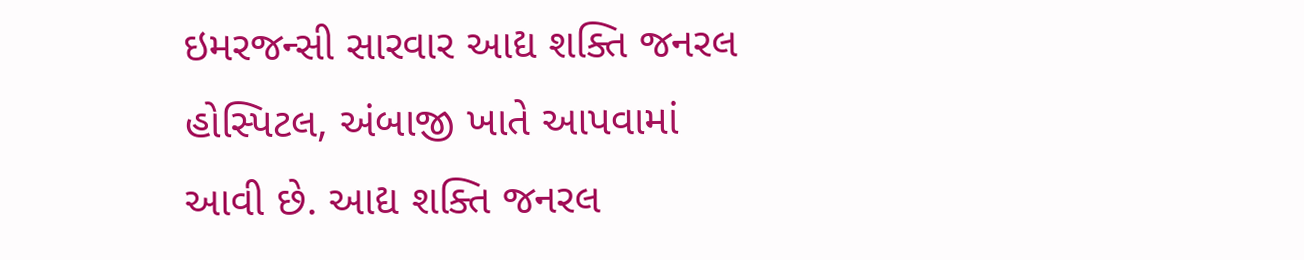ઇમરજન્સી સારવાર આદ્ય શક્તિ જનરલ હોસ્પિટલ, અંબાજી ખાતે આપવામાં આવી છે. આદ્ય શક્તિ જનરલ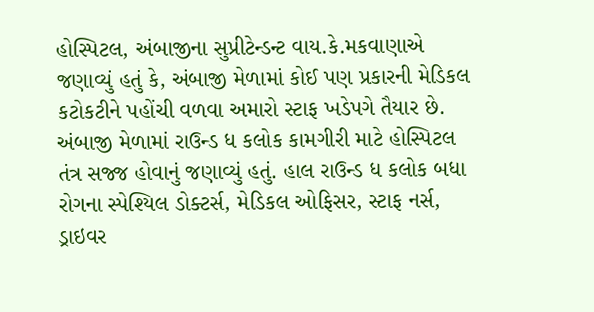હોસ્પિટલ, અંબાજીના સુપ્રીટેન્ડન્ટ વાય.કે.મકવાણાએ જણાવ્યું હતું કે, અંબાજી મેળામાં કોઈ પણ પ્રકારની મેડિકલ કટોકટીને પહોંચી વળવા અમારો સ્ટાફ ખડેપગે તૈયાર છે. અંબાજી મેળામાં રાઉન્ડ ધ કલોક કામગીરી માટે હોસ્પિટલ તંત્ર સજ્જ હોવાનું જણાવ્યું હતું. હાલ રાઉન્ડ ધ કલોક બધા રોગના સ્પેશ્યિલ ડોક્ટર્સ, મેડિકલ ઓફિસર, સ્ટાફ નર્સ, ડ્રાઇવર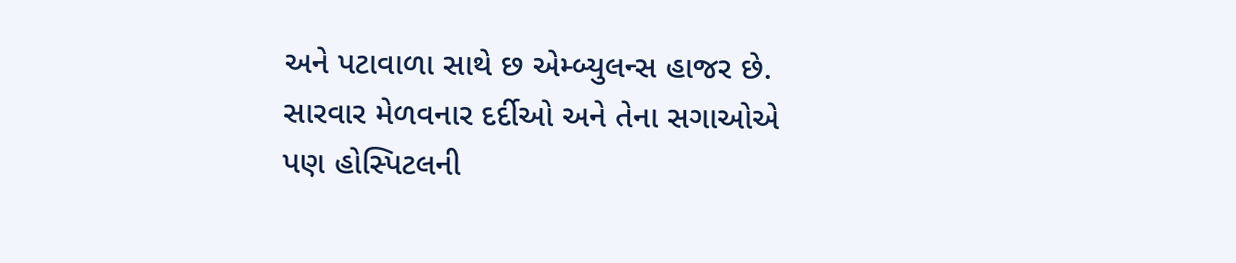અને પટાવાળા સાથે છ એમ્બ્યુલન્સ હાજર છે. સારવાર મેળવનાર દર્દીઓ અને તેના સગાઓએ પણ હોસ્પિટલની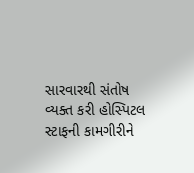સારવારથી સંતોષ વ્યક્ત કરી હોસ્પિટલ સ્ટાફની કામગીરીને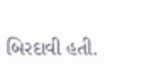બિરદાવી હતી.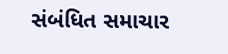સંબંધિત સમાચાર